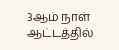3ஆம் நாள் ஆட்டத்தில்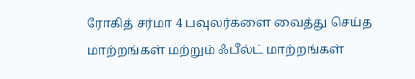ரோகித் சர்மா 4 பவுலர்களை வைத்து செய்த மாற்றங்கள் மற்றும் ஃபீல்ட் மாற்றங்கள்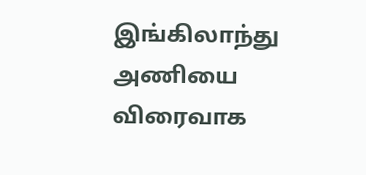இங்கிலாந்து அணியை விரைவாக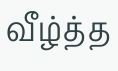வீழ்த்த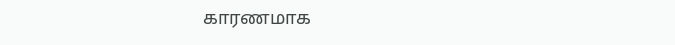காரணமாக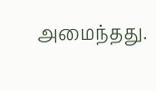அமைந்தது.